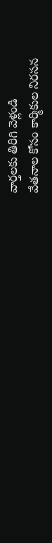వార్తలకు తిరిగి వెళ్లండి
వేతనాల కోసం కార్మికుల నిరసన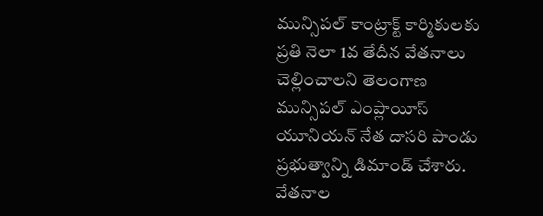మున్సిపల్ కాంట్రాక్ట్ కార్మికులకు ప్రతి నెలా 1వ తేదీన వేతనాలు చెల్లించాలని తెలంగాణ మున్సిపల్ ఎంప్లాయీస్ యూనియన్ నేత దాసరి పాండు ప్రభుత్వాన్ని డిమాండ్ చేశారు. వేతనాల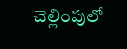చెల్లింపులో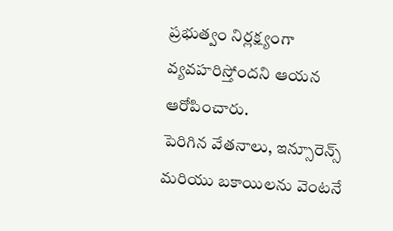ప్రభుత్వం నిర్లక్ష్యంగా వ్యవహరిస్తోందని ఆయన ఆరోపించారు.
పెరిగిన వేతనాలు, ఇన్సూరెన్స్ మరియు బకాయిలను వెంటనే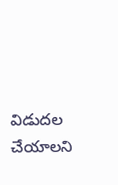విడుదల చేయాలని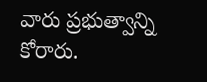వారు ప్రభుత్వాన్ని కోరారు.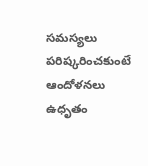సమస్యలు పరిష్కరించకుంటే ఆందోళనలు ఉధృతం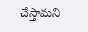చేస్తామని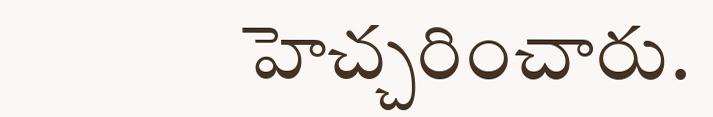హెచ్చరించారు.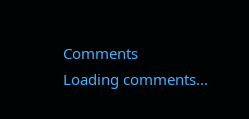Comments
Loading comments...